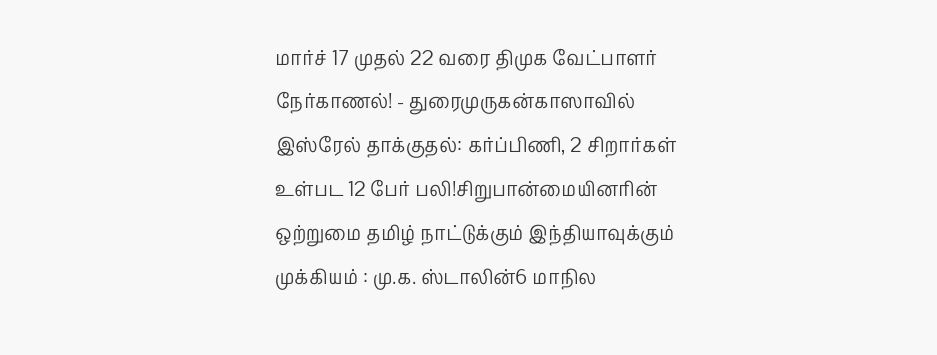மார்ச் 17 முதல் 22 வரை திமுக வேட்பாளர் நேர்காணல்! - துரைமுருகன்காஸாவில் இஸ்ரேல் தாக்குதல்: கர்ப்பிணி, 2 சிறார்கள் உள்பட 12 பேர் பலி!சிறுபான்மையினரின் ஒற்றுமை தமிழ் நாட்டுக்கும் இந்தியாவுக்கும் முக்கியம் : மு.க. ஸ்டாலின்6 மாநில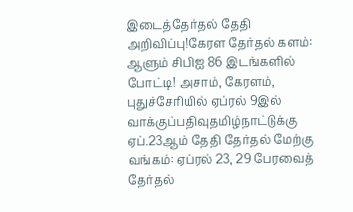இடைத்தேர்தல் தேதி அறிவிப்பு!கேரள தேர்தல் களம்: ஆளும் சிபிஐ 86 இடங்களில் போட்டி! அசாம், கேரளம், புதுச்சேரியில் ஏப்ரல் 9இல் வாக்குப்பதிவுதமிழ்நாட்டுக்கு ஏப்.23ஆம் தேதி தேர்தல் மேற்கு வங்கம்: ஏப்ரல் 23, 29 பேரவைத் தேர்தல்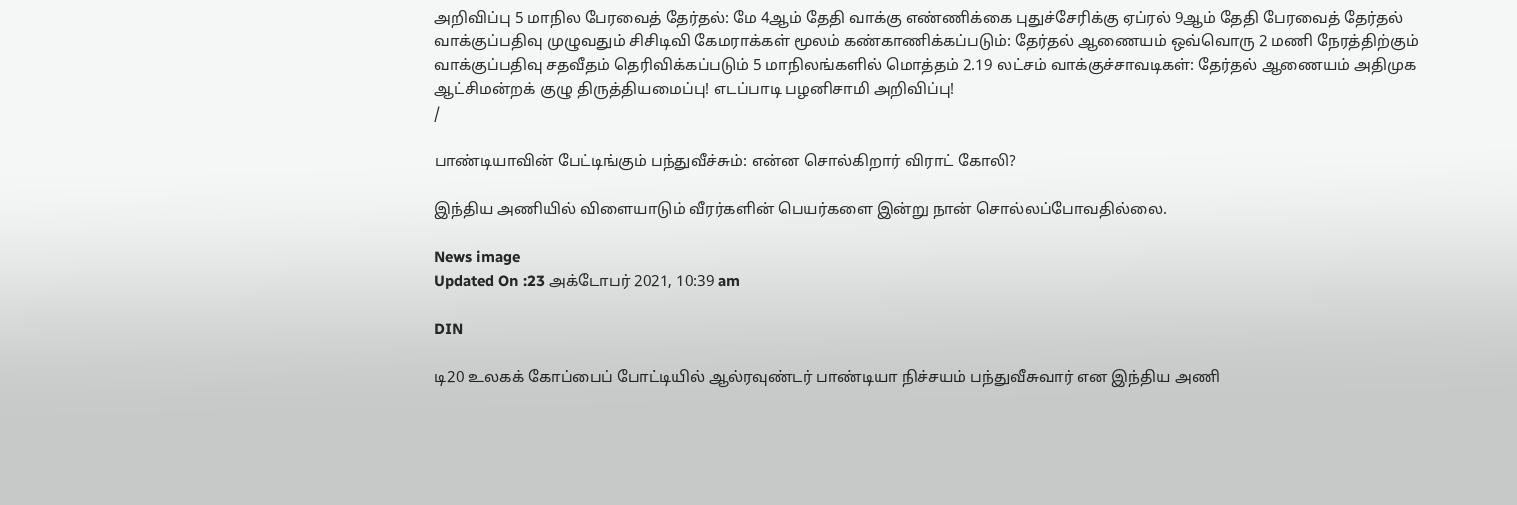அறிவிப்பு 5 மாநில பேரவைத் தேர்தல்: மே 4ஆம் தேதி வாக்கு எண்ணிக்கை புதுச்சேரிக்கு ஏப்ரல் 9ஆம் தேதி பேரவைத் தேர்தல் வாக்குப்பதிவு முழுவதும் சிசிடிவி கேமராக்கள் மூலம் கண்காணிக்கப்படும்: தேர்தல் ஆணையம் ஒவ்வொரு 2 மணி நேரத்திற்கும் வாக்குப்பதிவு சதவீதம் தெரிவிக்கப்படும் 5 மாநிலங்களில் மொத்தம் 2.19 லட்சம் வாக்குச்சாவடிகள்: தேர்தல் ஆணையம் அதிமுக ஆட்சிமன்றக் குழு திருத்தியமைப்பு! எடப்பாடி பழனிசாமி அறிவிப்பு!
/

பாண்டியாவின் பேட்டிங்கும் பந்துவீச்சும்: என்ன சொல்கிறார் விராட் கோலி?

இந்திய அணியில் விளையாடும் வீரர்களின் பெயர்களை இன்று நான் சொல்லப்போவதில்லை.

News image
Updated On :23 அக்டோபர் 2021, 10:39 am

DIN

டி20 உலகக் கோப்பைப் போட்டியில் ஆல்ரவுண்டர் பாண்டியா நிச்சயம் பந்துவீசுவார் என இந்திய அணி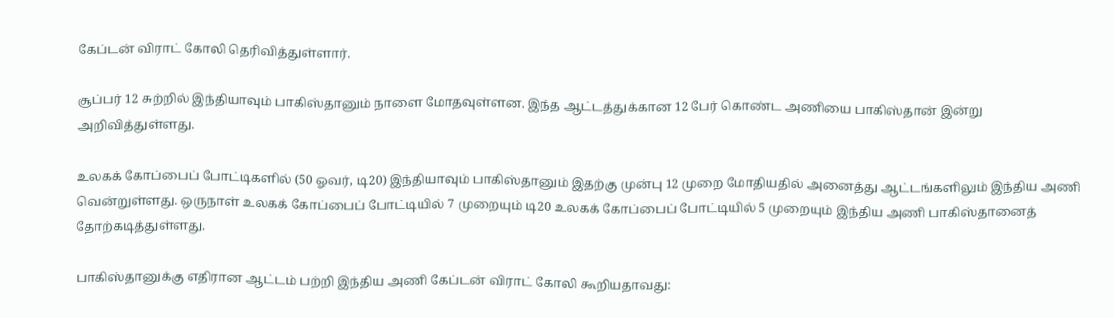கேப்டன் விராட் கோலி தெரிவித்துள்ளார்.

சூப்பர் 12 சுற்றில் இந்தியாவும் பாகிஸ்தானும் நாளை மோதவுள்ளன. இந்த ஆட்டத்துக்கான 12 பேர் கொண்ட அணியை பாகிஸ்தான் இன்று அறிவித்துள்ளது.

உலகக் கோப்பைப் போட்டிகளில் (50 ஓவர், டி20) இந்தியாவும் பாகிஸ்தானும் இதற்கு முன்பு 12 முறை மோதியதில் அனைத்து ஆட்டங்களிலும் இந்திய அணி வென்றுள்ளது. ஒருநாள் உலகக் கோப்பைப் போட்டியில் 7 முறையும் டி20 உலகக் கோப்பைப் போட்டியில் 5 முறையும் இந்திய அணி பாகிஸ்தானைத் தோற்கடித்துள்ளது.

பாகிஸ்தானுக்கு எதிரான ஆட்டம் பற்றி இந்திய அணி கேப்டன் விராட் கோலி கூறியதாவது: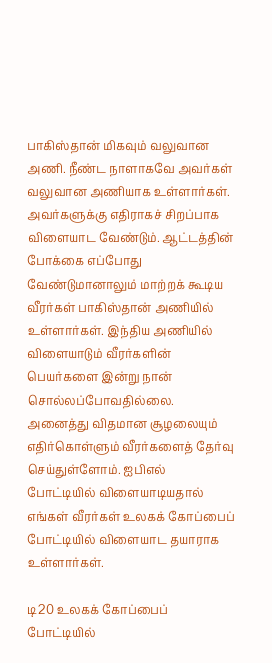பாகிஸ்தான் மிகவும் வலுவான அணி. நீண்ட நாளாகவே அவர்கள் வலுவான அணியாக உள்ளார்கள். அவர்களுக்கு எதிராகச் சிறப்பாக விளையாட வேண்டும். ஆட்டத்தின் போக்கை எப்போது வேண்டுமானாலும் மாற்றக் கூடிய வீரர்கள் பாகிஸ்தான் அணியில் உள்ளார்கள். இந்திய அணியில் விளையாடும் வீரர்களின் பெயர்களை இன்று நான் சொல்லப்போவதில்லை. அனைத்து விதமான சூழலையும் எதிர்கொள்ளும் வீரர்களைத் தேர்வு செய்துள்ளோம். ஐபிஎல் போட்டியில் விளையாடியதால் எங்கள் வீரர்கள் உலகக் கோப்பைப் போட்டியில் விளையாட தயாராக உள்ளார்கள்.

டி20 உலகக் கோப்பைப் போட்டியில்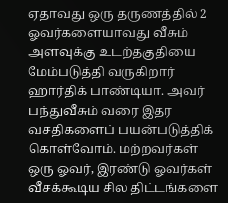ஏதாவது ஒரு தருணத்தில் 2 ஓவர்களையாவது வீசும் அளவுக்கு உடற்தகுதியை மேம்படுத்தி வருகிறார் ஹார்திக் பாண்டியா. அவர் பந்துவீசும் வரை இதர வசதிகளைப் பயன்படுத்திக் கொள்வோம். மற்றவர்கள் ஒரு ஓவர், இரண்டு ஓவர்கள் வீசக்கூடிய சில திட்டங்களை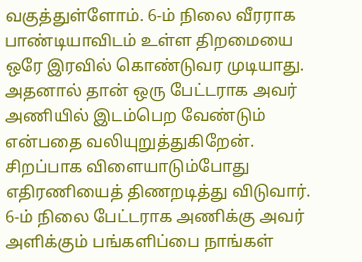வகுத்துள்ளோம். 6-ம் நிலை வீரராக பாண்டியாவிடம் உள்ள திறமையை ஒரே இரவில் கொண்டுவர முடியாது. அதனால் தான் ஒரு பேட்டராக அவர் அணியில் இடம்பெற வேண்டும் என்பதை வலியுறுத்துகிறேன். சிறப்பாக விளையாடும்போது எதிரணியைத் திணறடித்து விடுவார். 6-ம் நிலை பேட்டராக அணிக்கு அவர் அளிக்கும் பங்களிப்பை நாங்கள்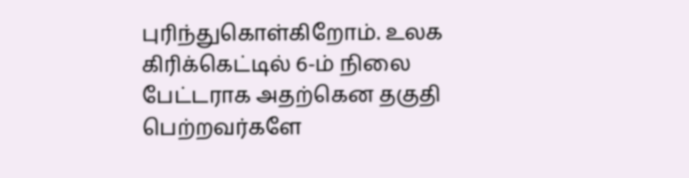புரிந்துகொள்கிறோம். உலக கிரிக்கெட்டில் 6-ம் நிலை பேட்டராக அதற்கென தகுதி பெற்றவர்களே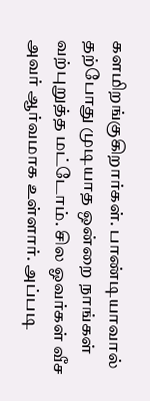களமிறங்குகிறார்கள். பாண்டியாவால் தற்போது முடியாத ஒன்றை நாங்கள் வற்புறுத்த மட்டோம். சில ஓவர்கள் வீச அவர் ஆர்வமாக உள்ளார். அப்படி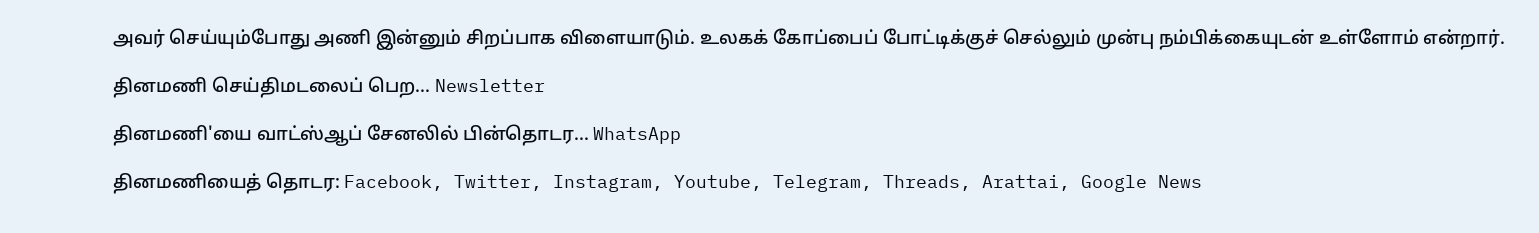அவர் செய்யும்போது அணி இன்னும் சிறப்பாக விளையாடும். உலகக் கோப்பைப் போட்டிக்குச் செல்லும் முன்பு நம்பிக்கையுடன் உள்ளோம் என்றார்.

தினமணி செய்திமடலைப் பெற... Newsletter

தினமணி'யை வாட்ஸ்ஆப் சேனலில் பின்தொடர... WhatsApp

தினமணியைத் தொடர: Facebook, Twitter, Instagram, Youtube, Telegram, Threads, Arattai, Google News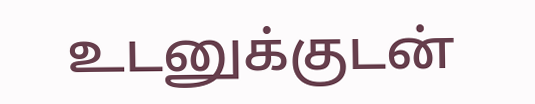உடனுக்குடன்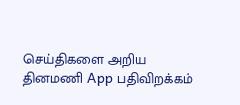செய்திகளை அறிய தினமணி App பதிவிறக்கம்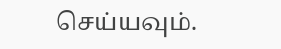செய்யவும்.